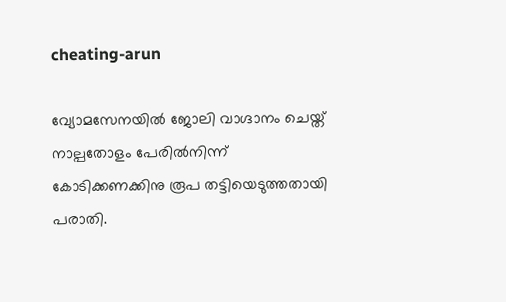cheating-arun

വ്യോമസേനയിൽ ജോലി വാഗ്ദാനം ചെയ്ത് നാല്പതോളം പേരിൽനിന്ന് കോടിക്കണക്കിനു രൂപ തട്ടിയെടുത്തതായി പരാതി.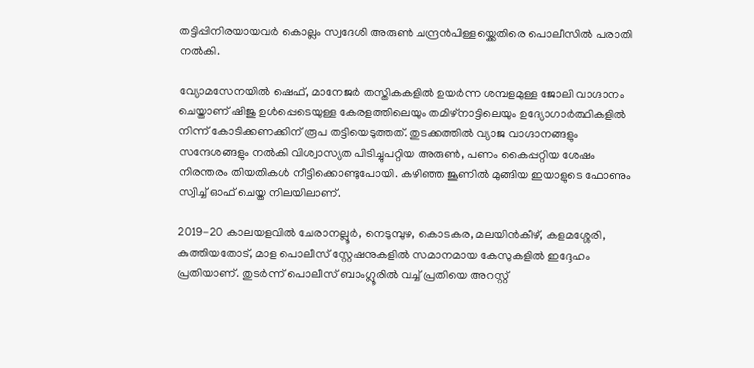തട്ടിപ്പിനിരയായവർ കൊല്ലം സ്വദേശി അരുൺ ചന്ദ്രൻപിള്ളയ്ക്കെതിരെ പൊലീസിൽ പരാതി നൽകി.

വ്യോമസേനയിൽ ഷെഫ്, മാനേജർ തസ്തികകളിൽ ഉയർന്ന ശമ്പളമുള്ള ജോലി വാഗ്ദാനം ചെയ്താണ് ഷിജു ഉൾപ്പെടെയുള്ള കേരളത്തിലെയും തമിഴ്നാട്ടിലെയും ഉദ്യോഗാർത്ഥികളിൽ നിന്ന് കോടിക്കണക്കിന് രൂപ തട്ടിയെടുത്തത്. തുടക്കത്തിൽ വ്യാജ വാഗ്ദാനങ്ങളും സന്ദേശങ്ങളും നൽകി വിശ്വാസ്യത പിടിച്ചുപറ്റിയ അരുൺ, പണം കൈപ്പറ്റിയ ശേഷം നിരന്തരം തിയതികൾ നീട്ടിക്കൊണ്ടുപോയി. കഴിഞ്ഞ ജൂണിൽ മുങ്ങിയ ഇയാളുടെ ഫോണും സ്വിച്ച് ഓഫ് ചെയ്ത നിലയിലാണ്.

2019-20 കാലയളവിൽ ചേരാനല്ലൂർ, നെടുമ്പുഴ, കൊടകര, മലയിൻകീഴ്, കളമശ്ശേരി, കുത്തിയതോട്, മാള പൊലീസ് സ്റ്റേഷനുകളിൽ സമാനമായ കേസുകളിൽ ഇദ്ദേഹം പ്രതിയാണ്. തുടർന്ന് പൊലീസ് ബാംഗ്ലൂരിൽ വച്ച് പ്രതിയെ അറസ്റ്റ്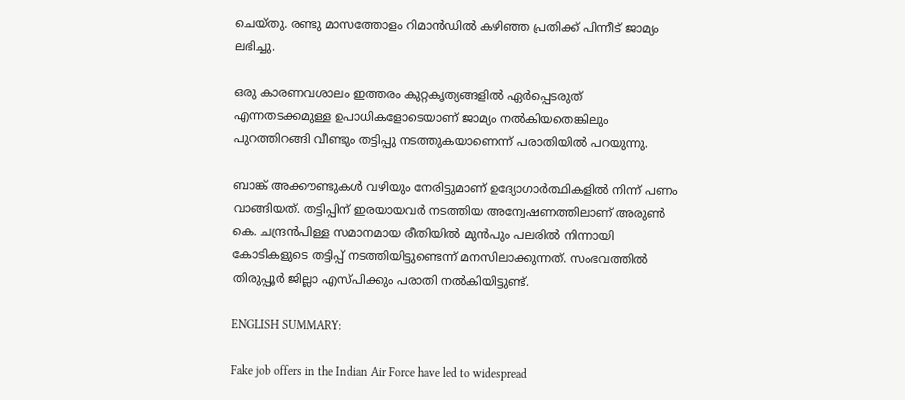ചെയ്തു. രണ്ടു മാസത്തോളം റിമാൻഡിൽ കഴിഞ്ഞ പ്രതിക്ക് പിന്നീട് ജാമ്യം ലഭിച്ചു.

ഒരു കാരണവശാലം ഇത്തരം കുറ്റകൃത്യങ്ങളിൽ ഏർപ്പെടരുത് എന്നതടക്കമുള്ള ഉപാധികളോടെയാണ് ജാമ്യം നൽകിയതെങ്കിലും പുറത്തിറങ്ങി വീണ്ടും തട്ടിപ്പു നടത്തുകയാണെന്ന് പരാതിയിൽ പറയുന്നു.

ബാങ്ക് അക്കൗണ്ടുകൾ വഴിയും നേരിട്ടുമാണ് ഉദ്യോഗാർത്ഥികളിൽ നിന്ന് പണം വാങ്ങിയത്. തട്ടിപ്പിന് ഇരയായവർ നടത്തിയ അന്വേഷണത്തിലാണ് അരുൺ കെ. ചന്ദ്രൻപിള്ള സമാനമായ രീതിയിൽ മുൻപും പലരിൽ നിന്നായി കോടികളുടെ തട്ടിപ്പ് നടത്തിയിട്ടുണ്ടെന്ന് മനസിലാക്കുന്നത്. സംഭവത്തിൽ തിരുപ്പൂർ ജില്ലാ എസ്‌പിക്കും പരാതി നൽകിയിട്ടുണ്ട്.

ENGLISH SUMMARY:

Fake job offers in the Indian Air Force have led to widespread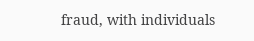fraud, with individuals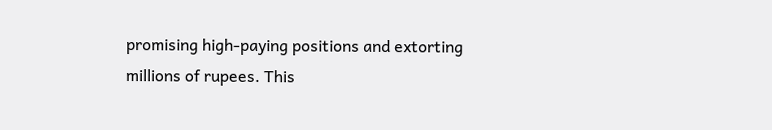promising high-paying positions and extorting millions of rupees. This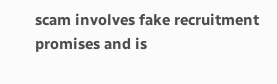scam involves fake recruitment promises and is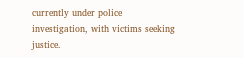currently under police investigation, with victims seeking justice.